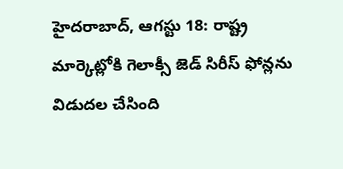హైదరాబాద్, ఆగస్టు 18: రాష్ట్ర మార్కెట్లోకి గెలాక్సీ జెడ్ సిరీస్ ఫోన్లను విడుదల చేసింది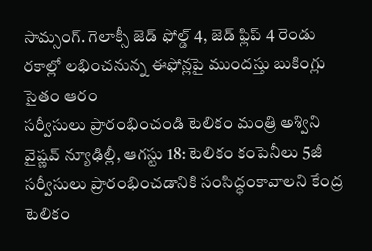సామ్సంగ్. గెలాక్సీ జెడ్ ఫోల్డ్ 4, జెడ్ ఫ్లిప్ 4 రెండు రకాల్లో లభించనున్న ఈఫోన్లపై ముందస్తు బుకింగ్లు సైతం ఆరం
సర్వీసులు ప్రారంభించండి టెలికం మంత్రి అశ్విని వైష్ణవ్ న్యూఢిల్లీ, ఆగస్టు 18: టెలికం కంపెనీలు 5జీ సర్వీసులు ప్రారంభించడానికి సంసిద్ధంకావాలని కేంద్ర టెలికం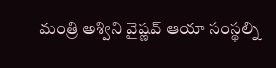మంత్రి అశ్విని వైష్ణవ్ ఆయా సంస్థల్ని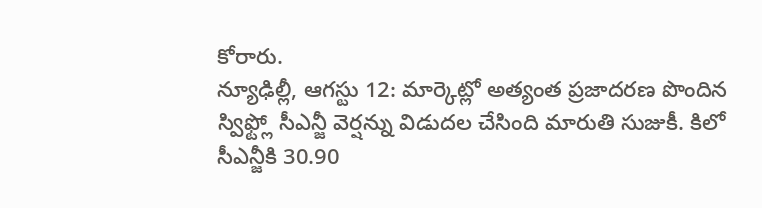కోరారు.
న్యూఢిల్లీ, ఆగస్టు 12: మార్కెట్లో అత్యంత ప్రజాదరణ పొందిన స్విఫ్ట్లో సీఎన్జీ వెర్షన్ను విడుదల చేసింది మారుతి సుజుకీ. కిలో సీఎన్జీకి 30.90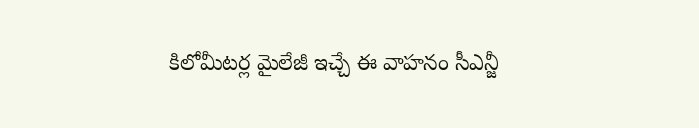కిలోమీటర్ల మైలేజీ ఇచ్చే ఈ వాహనం సీఎన్జీ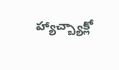హ్యాచ్బ్యాక్లో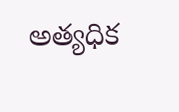అత్యధిక